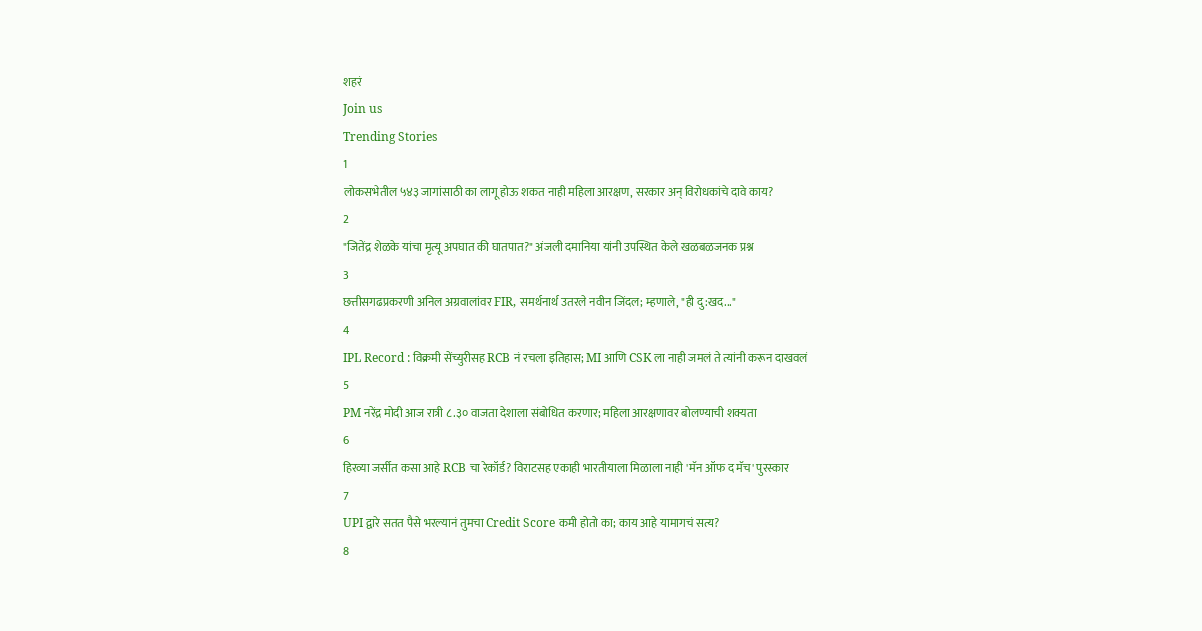शहरं
Join us
Trending Stories
1
लोकसभेतील ५४३ जागांसाठी का लागू होऊ शकत नाही महिला आरक्षण, सरकार अन् विरोधकांचे दावे काय?
2
"जितेंद्र शेळके यांचा मृत्यू अपघात की घातपात?" अंजली दमानिया यांनी उपस्थित केले खळबळजनक प्रश्न
3
छत्तीसगढप्रकरणी अनिल अग्रवालांवर FIR, समर्थनार्थ उतरले नवीन जिंदल; म्हणाले, "ही दु:खद..."
4
IPL Record : विक्रमी सेंच्युरीसह RCB नं रचला इतिहास; MI आणि CSK ला नाही जमलं ते त्यांनी करून दाखवलं
5
PM नरेंद्र मोदी आज रात्री ८.३० वाजता देशाला संबोधित करणार; महिला आरक्षणावर बोलण्याची शक्यता
6
हिरव्या जर्सीत कसा आहे RCB चा रेकॉर्ड? विराटसह एकाही भारतीयाला मिळाला नाही 'मॅन ऑफ द मॅच' पुरस्कार
7
UPI द्वारे सतत पैसे भरल्यानं तुमचा Credit Score कमी होतो का; काय आहे यामागचं सत्य?
8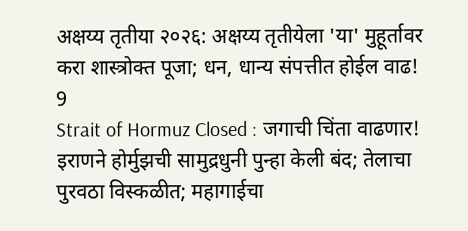अक्षय्य तृतीया २०२६: अक्षय्य तृतीयेला 'या' मुहूर्तावर करा शास्त्रोक्त पूजा; धन, धान्य संपत्तीत होईल वाढ!
9
Strait of Hormuz Closed : जगाची चिंता वाढणार! इराणने होर्मुझची सामुद्रधुनी पुन्हा केली बंद; तेलाचा पुरवठा विस्कळीत; महागाईचा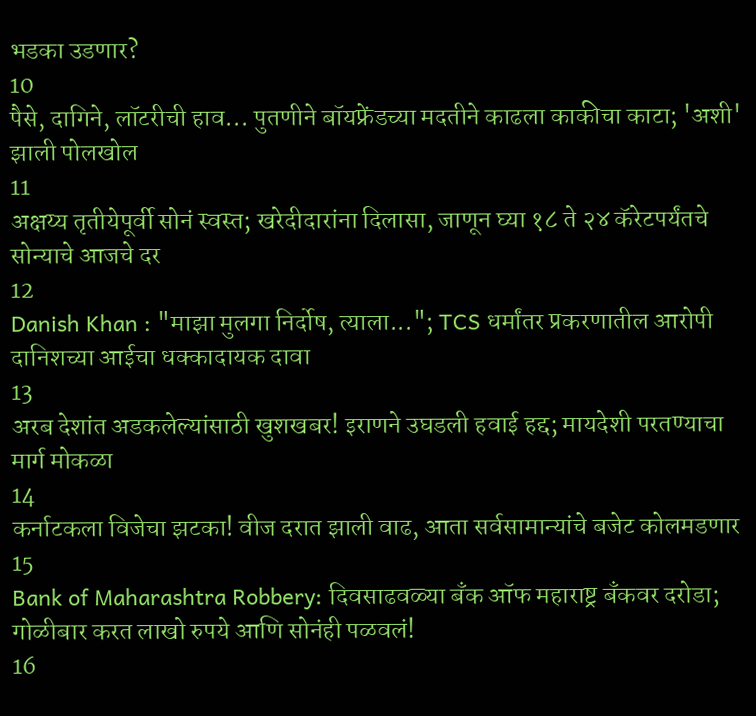भडका उडणार?
10
पैसे, दागिने, लॉटरीची हाव... पुतणीने बॉयफ्रेंडच्या मदतीने काढला काकीचा काटा; 'अशी' झाली पोलखोल
11
अक्षय्य तृतीयेपूर्वी सोनं स्वस्त; खरेदीदारांना दिलासा, जाणून घ्या १८ ते २४ कॅरेटपर्यंतचे सोन्याचे आजचे दर
12
Danish Khan : "माझा मुलगा निर्दोष, त्याला..."; TCS धर्मांतर प्रकरणातील आरोपी दानिशच्या आईचा धक्कादायक दावा
13
अरब देशांत अडकलेल्यांसाठी खुशखबर! इराणने उघडली हवाई हद्द; मायदेशी परतण्याचा मार्ग मोकळा
14
कर्नाटकला विजेचा झटका! वीज दरात झाली वाढ, आता सर्वसामान्यांचे बजेट कोलमडणार
15
Bank of Maharashtra Robbery: दिवसाढवळ्या बँक ऑफ महाराष्ट्र बँकवर दरोडा; गोळीबार करत लाखो रुपये आणि सोनंही पळवलं!
16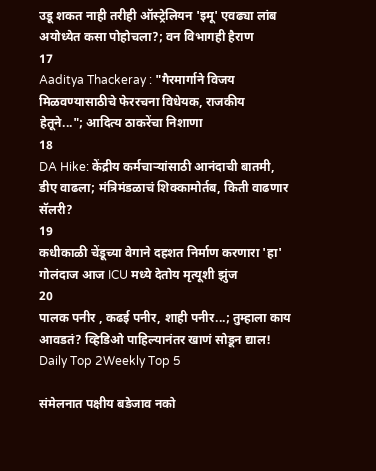उडू शकत नाही तरीही ऑस्ट्रेलियन 'इमू' एवढ्या लांब अयोध्येत कसा पोहोचला?; वन विभागही हैराण
17
Aaditya Thackeray : "गैरमार्गाने विजय मिळवण्यासाठीचे फेररचना विधेयक, राजकीय हेतूने..."; आदित्य ठाकरेंचा निशाणा
18
DA Hike: केंद्रीय कर्मचाऱ्यांसाठी आनंदाची बातमी, डीए वाढला; मंत्रिमंडळाचं शिक्कामोर्तब, किती वाढणार सॅलरी?
19
कधीकाळी चेंडूच्या वेगाने दहशत निर्माण करणारा 'हा' गोलंदाज आज ICU मध्ये देतोय मृत्यूशी झुंज
20
पालक पनीर , कढई पनीर, शाही पनीर...; तुम्हाला काय आवडतं? व्हिडिओ पाहिल्यानंतर खाणं सोडून द्याल!
Daily Top 2Weekly Top 5

संमेलनात पक्षीय बडेजाव नको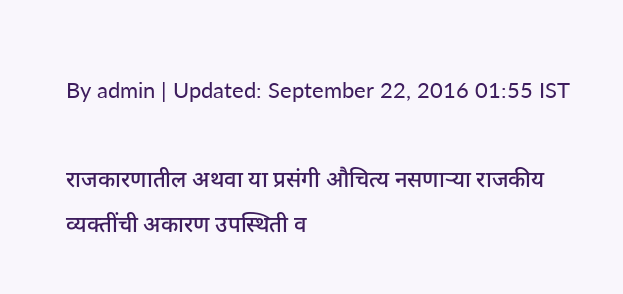By admin | Updated: September 22, 2016 01:55 IST

राजकारणातील अथवा या प्रसंगी औचित्य नसणाऱ्या राजकीय व्यक्तींची अकारण उपस्थिती व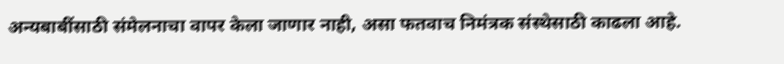अन्यबाबींसाठी संमेलनाचा वापर केला जाणार नाही, असा फतवाच निमंत्रक संस्थेसाठी काढला आहे.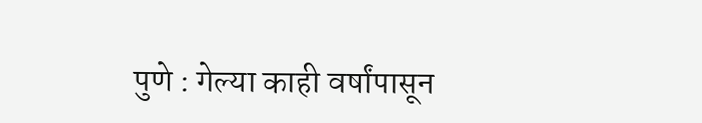पुणे : गेल्या काही वर्षांपासून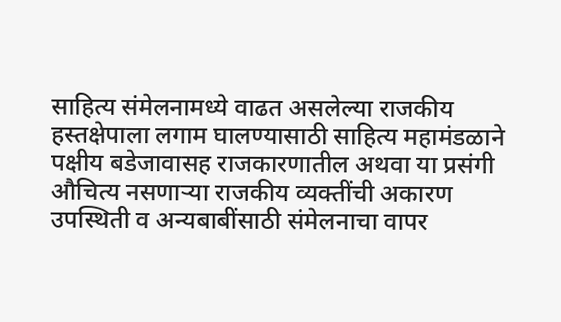साहित्य संमेलनामध्ये वाढत असलेल्या राजकीय हस्तक्षेपाला लगाम घालण्यासाठी साहित्य महामंडळाने पक्षीय बडेजावासह राजकारणातील अथवा या प्रसंगी औचित्य नसणाऱ्या राजकीय व्यक्तींची अकारण उपस्थिती व अन्यबाबींसाठी संमेलनाचा वापर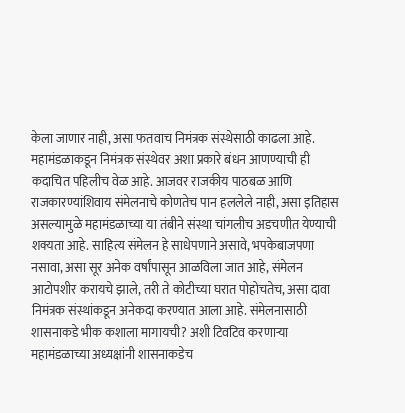केला जाणार नाही, असा फतवाच निमंत्रक संस्थेसाठी काढला आहे. महामंडळाकडून निमंत्रक संस्थेवर अशा प्रकारे बंधन आणण्याची ही कदाचित पहिलीच वेळ आहे. आजवर राजकीय पाठबळ आणि राजकारण्यांशिवाय संमेलनाचे कोणतेच पान हललेले नाही, असा इतिहास असल्यामुळे महामंडळाच्या या तंबीने संस्था चांगलीच अडचणीत येण्याची शक्यता आहे. साहित्य संमेलन हे साधेपणाने असावे, भपकेबाजपणा नसावा, असा सूर अनेक वर्षांपासून आळविला जात आहे, संमेलन आटोपशीर करायचे झाले, तरी ते कोटीच्या घरात पोहोचतेच, असा दावा निमंत्रक संस्थांकडून अनेकदा करण्यात आला आहे. संमेलनासाठी शासनाकडे भीक कशाला मागायची? अशी टिवटिव करणाऱ्या महामंडळाच्या अध्यक्षांनी शासनाकडेच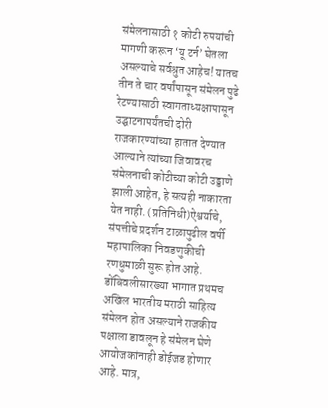संमेलनासाठी १ कोटी रुपयांची मागणी करून ‘यू टर्न’ घेतला असल्याचे सर्वश्रुत आहेच! यातच तीन ते चार वर्षांपासून संमेलन पुढे रेटण्यासाठी स्वागताध्यक्षापासून उद्घाटनापर्यंतची दोरी राजकारण्यांच्या हातात देण्यात आल्याने त्यांच्या जिवावरच संमेलनाची कोटीच्या कोटी उड्डाणे झाली आहेत, हे सत्यही नाकारता येत नाही. (प्रतिनिधी)ऐश्वर्याचे, संपत्तीचे प्रदर्शन टाळापुढील वर्षी महापालिका निवडणुकीची रणधुमाळी सुरू होत आहे. डोंबिवलीसारख्या भागात प्रथमच अखिल भारतीय मराठी साहित्य संमेलन होत असल्याने राजकीय पक्षाला डावलून हे संमेलन घेणे आयोजकांनाही डोईजड होणार आहे. मात्र,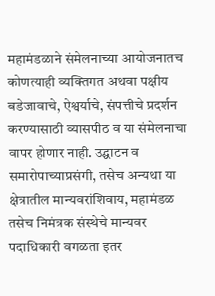महामंडळाने संमेलनाच्या आयोजनातच कोणत्याही व्यक्तिगत अथवा पक्षीय बडेजावाचे, ऐश्वर्याचे, संपत्तीचे प्रदर्शन करण्यासाठी व्यासपीठ व या संमेलनाचा वापर होणार नाही. उद्घाटन व समारोपाच्याप्रसंगी, तसेच अन्यथा या क्षेत्रातील मान्यवरांशिवाय, महामंडळ तसेच निमंत्रक संस्थेचे मान्यवर पदाधिकारी वगळता इतर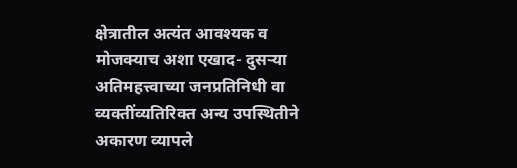क्षेत्रातील अत्यंत आवश्यक व मोजक्याच अशा एखाद- दुसऱ्या अतिमहत्त्वाच्या जनप्रतिनिधी वा व्यक्तींव्यतिरिक्त अन्य उपस्थितीने अकारण व्यापले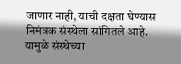जाणार नाही, याची दक्षता घेण्यास निमंत्रक संस्थेला सांगितले आहे. यामुळे संस्थेच्या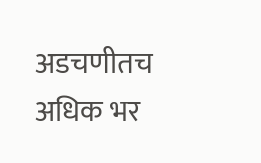अडचणीतच अधिक भर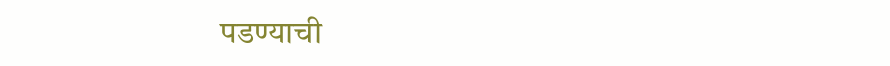पडण्याची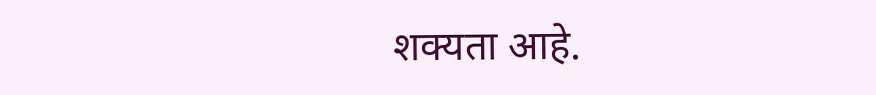शक्यता आहे.